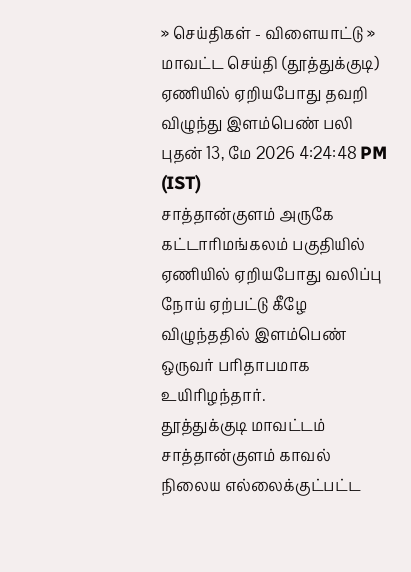» செய்திகள் - விளையாட்டு » மாவட்ட செய்தி (தூத்துக்குடி)
ஏணியில் ஏறியபோது தவறி விழுந்து இளம்பெண் பலி
புதன் 13, மே 2026 4:24:48 PM (IST)
சாத்தான்குளம் அருகே கட்டாரிமங்கலம் பகுதியில் ஏணியில் ஏறியபோது வலிப்பு நோய் ஏற்பட்டு கீழே விழுந்ததில் இளம்பெண் ஒருவர் பரிதாபமாக உயிரிழந்தார்.
தூத்துக்குடி மாவட்டம் சாத்தான்குளம் காவல் நிலைய எல்லைக்குட்பட்ட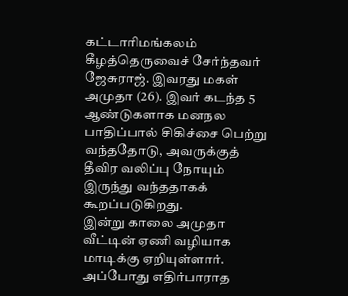கட்டாரிமங்கலம் கீழத்தெருவைச் சேர்ந்தவர் ஜேசுராஜ். இவரது மகள் அமுதா (26). இவர் கடந்த 5 ஆண்டுகளாக மனநல பாதிப்பால் சிகிச்சை பெற்று வந்ததோடு, அவருக்குத் தீவிர வலிப்பு நோயும் இருந்து வந்ததாகக் கூறப்படுகிறது.
இன்று காலை அமுதா வீட்டின் ஏணி வழியாக மாடிக்கு ஏறியுள்ளார். அப்போது எதிர்பாராத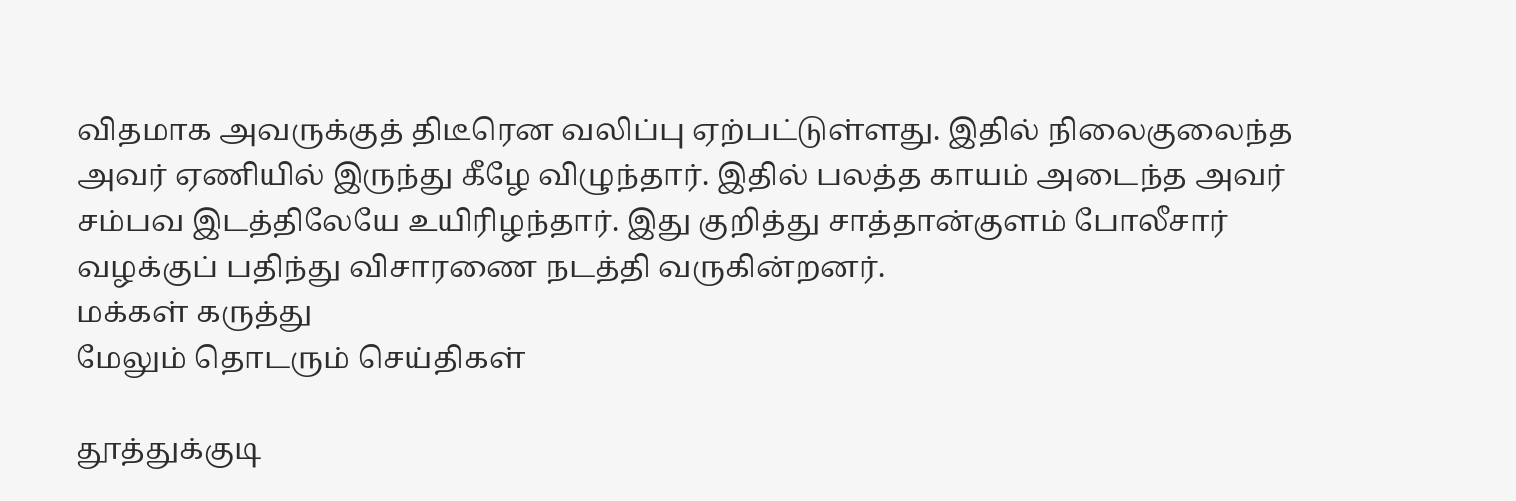விதமாக அவருக்குத் திடீரென வலிப்பு ஏற்பட்டுள்ளது. இதில் நிலைகுலைந்த அவர் ஏணியில் இருந்து கீழே விழுந்தார். இதில் பலத்த காயம் அடைந்த அவர் சம்பவ இடத்திலேயே உயிரிழந்தார். இது குறித்து சாத்தான்குளம் போலீசார் வழக்குப் பதிந்து விசாரணை நடத்தி வருகின்றனர்.
மக்கள் கருத்து
மேலும் தொடரும் செய்திகள்

தூத்துக்குடி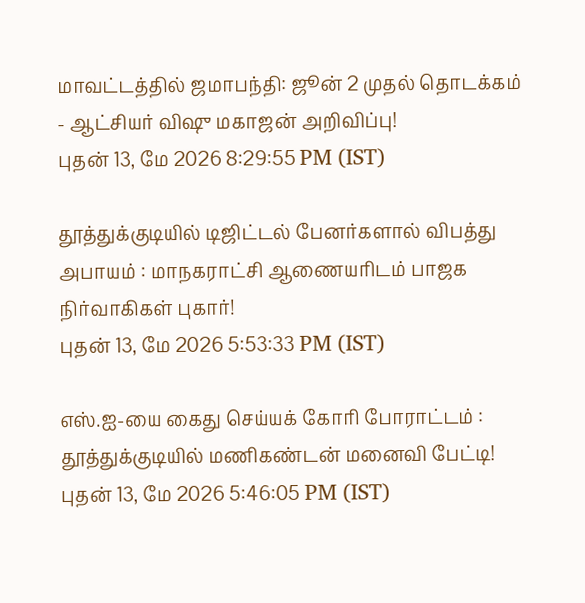மாவட்டத்தில் ஜமாபந்தி: ஜூன் 2 முதல் தொடக்கம் - ஆட்சியர் விஷு மகாஜன் அறிவிப்பு!
புதன் 13, மே 2026 8:29:55 PM (IST)

தூத்துக்குடியில் டிஜிட்டல் பேனர்களால் விபத்து அபாயம் : மாநகராட்சி ஆணையரிடம் பாஜக நிர்வாகிகள் புகார்!
புதன் 13, மே 2026 5:53:33 PM (IST)

எஸ்.ஐ-யை கைது செய்யக் கோரி போராட்டம் : தூத்துக்குடியில் மணிகண்டன் மனைவி பேட்டி!
புதன் 13, மே 2026 5:46:05 PM (IST)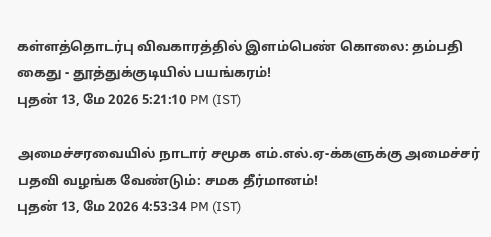கள்ளத்தொடர்பு விவகாரத்தில் இளம்பெண் கொலை: தம்பதி கைது - தூத்துக்குடியில் பயங்கரம்!
புதன் 13, மே 2026 5:21:10 PM (IST)

அமைச்சரவையில் நாடார் சமூக எம்.எல்.ஏ-க்களுக்கு அமைச்சர் பதவி வழங்க வேண்டும்: சமக தீர்மானம்!
புதன் 13, மே 2026 4:53:34 PM (IST)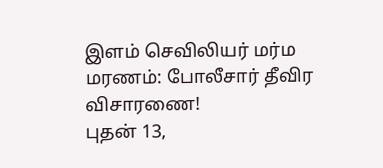இளம் செவிலியர் மர்ம மரணம்: போலீசார் தீவிர விசாரணை!
புதன் 13,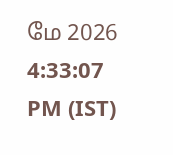மே 2026 4:33:07 PM (IST)